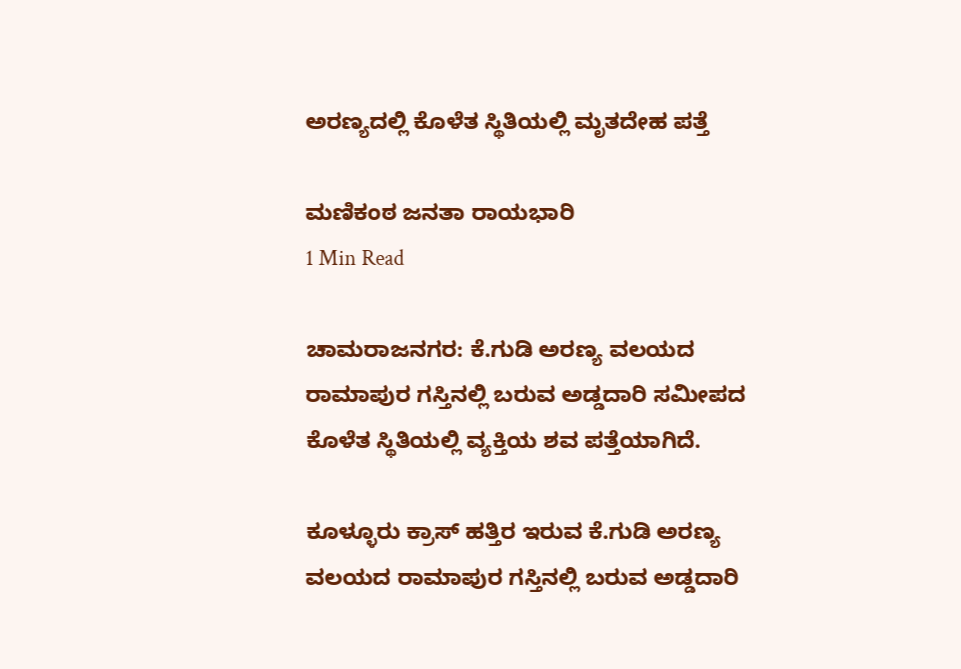ಅರಣ್ಯದಲ್ಲಿ ಕೊಳೆತ ಸ್ಥಿತಿಯಲ್ಲಿ ಮೃತದೇಹ ಪತ್ತೆ

ಮಣಿಕಂಠ ಜನತಾ ರಾಯಭಾರಿ
1 Min Read

ಚಾಮರಾಜನಗರ: ಕೆ.ಗುಡಿ ಅರಣ್ಯ ವಲಯದ ರಾಮಾಪುರ ಗಸ್ತಿನಲ್ಲಿ ಬರುವ ಅಡ್ಡದಾರಿ ಸಮೀಪದ ಕೊಳೆತ ಸ್ಥಿತಿಯಲ್ಲಿ ವ್ಯಕ್ತಿಯ ಶವ ಪತ್ತೆಯಾಗಿದೆ.

ಕೂಳ್ಳೂರು ಕ್ರಾಸ್ ಹತ್ತಿರ ಇರುವ ಕೆ.ಗುಡಿ ಅರಣ್ಯ ವಲಯದ ರಾಮಾಪುರ ಗಸ್ತಿನಲ್ಲಿ ಬರುವ ಅಡ್ಡದಾರಿ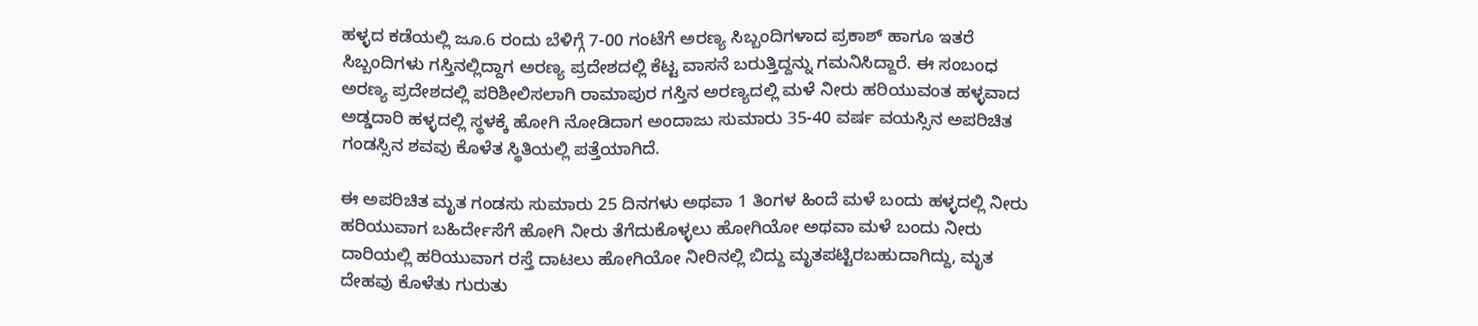ಹಳ್ಳದ ಕಡೆಯಲ್ಲಿ ಜೂ.6 ರಂದು ಬೆಳಿಗ್ಗೆ 7-00 ಗಂಟೆಗೆ ಅರಣ್ಯ ಸಿಬ್ಬಂದಿಗಳಾದ ಪ್ರಕಾಶ್ ಹಾಗೂ ಇತರೆ ಸಿಬ್ಬಂದಿಗಳು ಗಸ್ತಿನಲ್ಲಿದ್ದಾಗ ಅರಣ್ಯ ಪ್ರದೇಶದಲ್ಲಿ ಕೆಟ್ಟ ವಾಸನೆ ಬರುತ್ತಿದ್ದನ್ನು ಗಮನಿಸಿದ್ದಾರೆ. ಈ ಸಂಬಂಧ ಅರಣ್ಯ ಪ್ರದೇಶದಲ್ಲಿ ಪರಿಶೀಲಿಸಲಾಗಿ ರಾಮಾಪುರ ಗಸ್ತಿನ ಅರಣ್ಯದಲ್ಲಿ ಮಳೆ ನೀರು ಹರಿಯುವಂತ ಹಳ್ಳವಾದ ಅಡ್ಡದಾರಿ ಹಳ್ಳದಲ್ಲಿ ಸ್ಥಳಕ್ಕೆ ಹೋಗಿ ನೋಡಿದಾಗ ಅಂದಾಜು ಸುಮಾರು 35-40 ವರ್ಷ ವಯಸ್ಸಿನ ಅಪರಿಚಿತ ಗಂಡಸ್ಸಿನ ಶವವು ಕೊಳೆತ ಸ್ಥಿತಿಯಲ್ಲಿ ಪತ್ತೆಯಾಗಿದೆ.

ಈ ಅಪರಿಚಿತ ಮೃತ ಗಂಡಸು ಸುಮಾರು 25 ದಿನಗಳು ಅಥವಾ 1 ತಿಂಗಳ ಹಿಂದೆ ಮಳೆ ಬಂದು ಹಳ್ಳದಲ್ಲಿ ನೀರು ಹರಿಯುವಾಗ ಬಹಿರ್ದೇಸೆಗೆ ಹೋಗಿ ನೀರು ತೆಗೆದುಕೊಳ್ಳಲು ಹೋಗಿಯೋ ಅಥವಾ ಮಳೆ ಬಂದು ನೀರು ದಾರಿಯಲ್ಲಿ ಹರಿಯುವಾಗ ರಸ್ತೆ ದಾಟಲು ಹೋಗಿಯೋ ನೀರಿನಲ್ಲಿ ಬಿದ್ದು ಮೃತಪಟ್ಟಿರಬಹುದಾಗಿದ್ದು, ಮೃತ ದೇಹವು ಕೊಳೆತು ಗುರುತು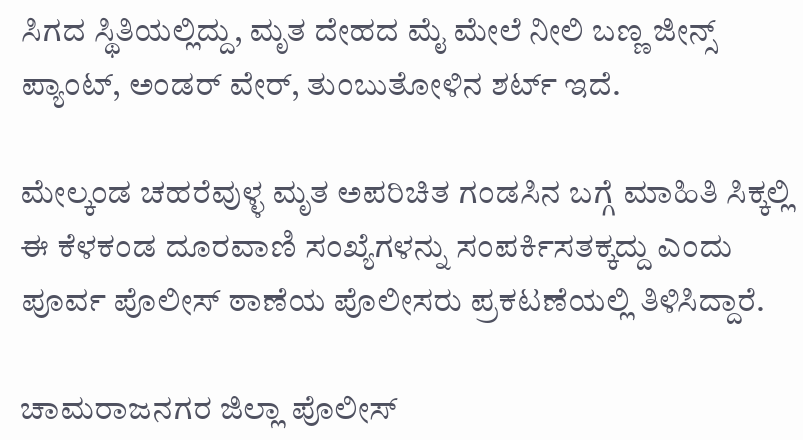ಸಿಗದ ಸ್ಥಿತಿಯಲ್ಲಿದ್ದು, ಮೃತ ದೇಹದ ಮೈ ಮೇಲೆ ನೀಲಿ ಬಣ್ಣ ಜೀನ್ಸ್ ಪ್ಯಾಂಟ್, ಅಂಡರ್ ವೇರ್, ತುಂಬುತೋಳಿನ ಶರ್ಟ್ ಇದೆ.

ಮೇಲ್ಕಂಡ ಚಹರೆವುಳ್ಳ ಮೃತ ಅಪರಿಚಿತ ಗಂಡಸಿನ ಬಗ್ಗೆ ಮಾಹಿತಿ ಸಿಕ್ಕಲ್ಲಿ ಈ ಕೆಳಕಂಡ ದೂರವಾಣಿ ಸಂಖ್ಯೆಗಳನ್ನು ಸಂಪರ್ಕಿಸತಕ್ಕದ್ದು ಎಂದು ಪೂರ್ವ ಪೊಲೀಸ್ ಠಾಣೆಯ ಪೊಲೀಸರು ಪ್ರಕಟಣೆಯಲ್ಲಿ ತಿಳಿಸಿದ್ದಾರೆ.

ಚಾಮರಾಜನಗರ ಜಿಲ್ಲಾ ಪೊಲೀಸ್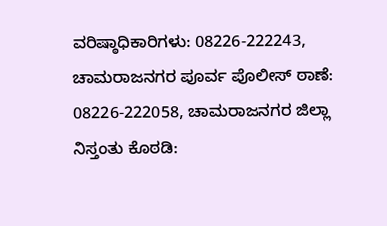ವರಿಷ್ಠಾಧಿಕಾರಿಗಳು: 08226-222243, ಚಾಮರಾಜನಗರ ಪೂರ್ವ ಪೊಲೀಸ್ ಠಾಣೆ: 08226-222058, ಚಾಮರಾಜನಗರ ಜಿಲ್ಲಾ ನಿಸ್ತಂತು ಕೊಠಡಿ: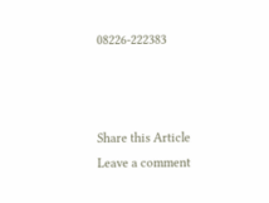08226-222383



Share this Article
Leave a comment